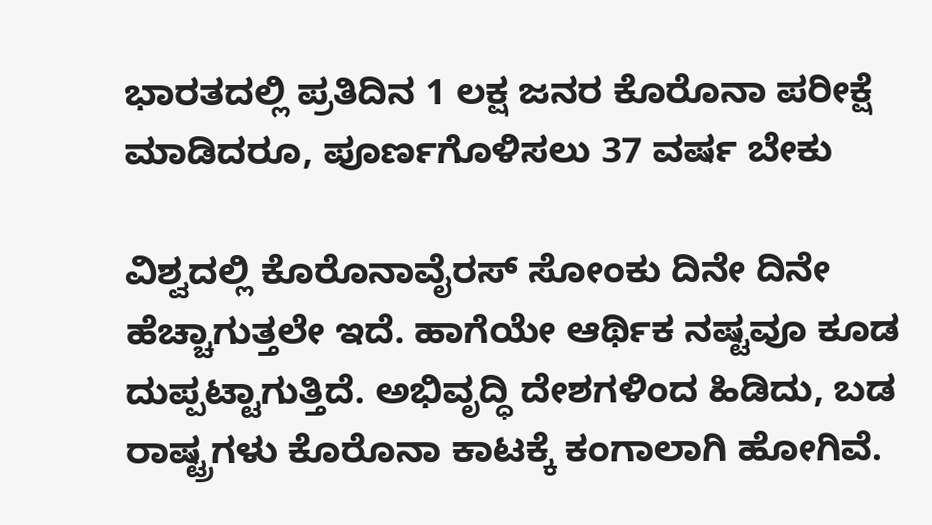ಭಾರತದಲ್ಲಿ ಪ್ರತಿದಿನ 1 ಲಕ್ಷ ಜನರ ಕೊರೊನಾ ಪರೀಕ್ಷೆ ಮಾಡಿದರೂ, ಪೂರ್ಣಗೊಳಿಸಲು 37 ವರ್ಷ ಬೇಕು

ವಿಶ್ವದಲ್ಲಿ ಕೊರೊನಾವೈರಸ್ ಸೋಂಕು ದಿನೇ ದಿನೇ ಹೆಚ್ಚಾಗುತ್ತಲೇ ಇದೆ. ಹಾಗೆಯೇ ಆರ್ಥಿಕ ನಷ್ಟವೂ ಕೂಡ ದುಪ್ಪಟ್ಟಾಗುತ್ತಿದೆ. ಅಭಿವೃದ್ಧಿ ದೇಶಗಳಿಂದ ಹಿಡಿದು, ಬಡ ರಾಷ್ಟ್ರಗಳು ಕೊರೊನಾ ಕಾಟಕ್ಕೆ ಕಂಗಾಲಾಗಿ ಹೋಗಿವೆ.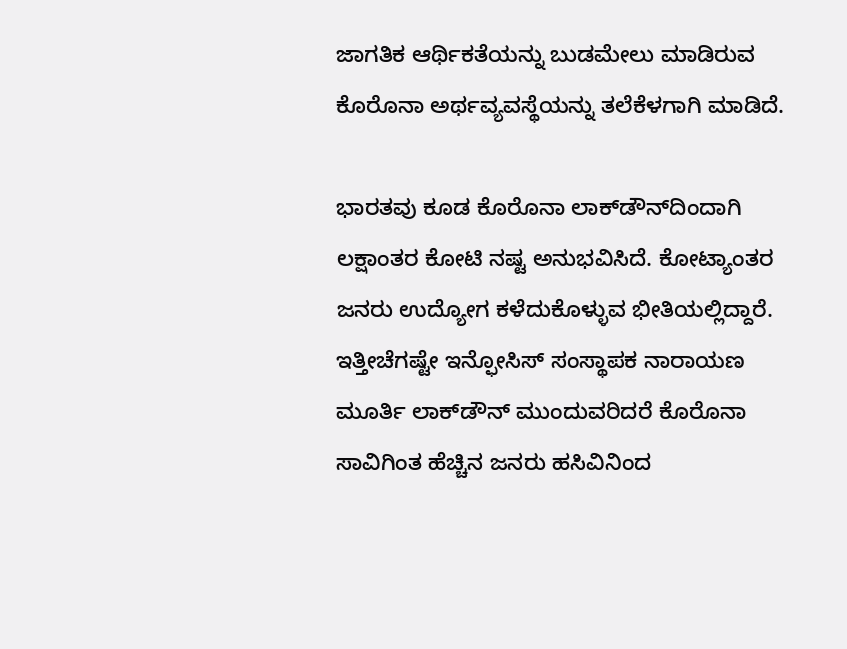ಜಾಗತಿಕ ಆರ್ಥಿಕತೆಯನ್ನು ಬುಡಮೇಲು ಮಾಡಿರುವ ಕೊರೊನಾ ಅರ್ಥವ್ಯವಸ್ಥೆಯನ್ನು ತಲೆಕೆಳಗಾಗಿ ಮಾಡಿದೆ.

ಭಾರತವು ಕೂಡ ಕೊರೊನಾ ಲಾಕ್‌ಡೌನ್‌ದಿಂದಾಗಿ ಲಕ್ಷಾಂತರ ಕೋಟಿ ನಷ್ಟ ಅನುಭವಿಸಿದೆ. ಕೋಟ್ಯಾಂತರ ಜನರು ಉದ್ಯೋಗ ಕಳೆದುಕೊಳ್ಳುವ ಭೀತಿಯಲ್ಲಿದ್ದಾರೆ. ಇತ್ತೀಚೆಗಷ್ಟೇ ಇನ್ಫೋಸಿಸ್ ಸಂಸ್ಥಾಪಕ ನಾರಾಯಣ ಮೂರ್ತಿ ಲಾಕ್‌ಡೌನ್ ಮುಂದುವರಿದರೆ ಕೊರೊನಾ ಸಾವಿಗಿಂತ ಹೆಚ್ಚಿನ ಜನರು ಹಸಿವಿನಿಂದ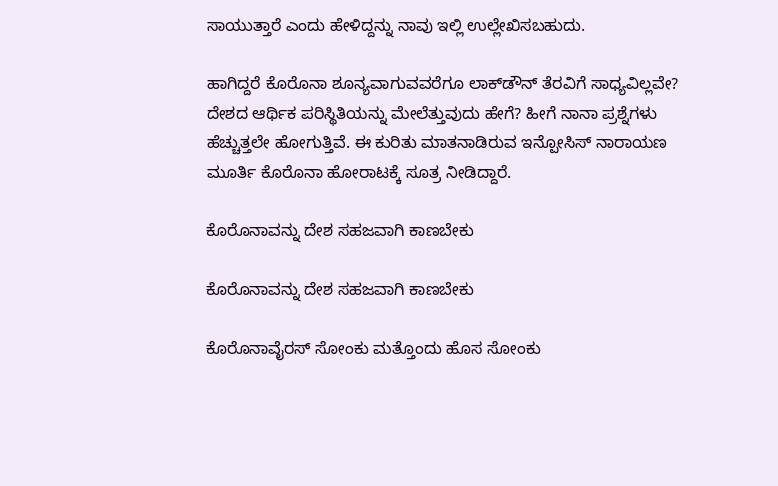ಸಾಯುತ್ತಾರೆ ಎಂದು ಹೇಳಿದ್ದನ್ನು ನಾವು ಇಲ್ಲಿ ಉಲ್ಲೇಖಿಸಬಹುದು.

ಹಾಗಿದ್ದರೆ ಕೊರೊನಾ ಶೂನ್ಯವಾಗುವವರೆಗೂ ಲಾಕ್‌ಡೌನ್ ತೆರವಿಗೆ ಸಾಧ್ಯವಿಲ್ಲವೇ? ದೇಶದ ಆರ್ಥಿಕ ಪರಿಸ್ಥಿತಿಯನ್ನು ಮೇಲೆತ್ತುವುದು ಹೇಗೆ? ಹೀಗೆ ನಾನಾ ಪ್ರಶ್ನೆಗಳು ಹೆಚ್ಚುತ್ತಲೇ ಹೋಗುತ್ತಿವೆ. ಈ ಕುರಿತು ಮಾತನಾಡಿರುವ ಇನ್ಪೋಸಿಸ್ ನಾರಾಯಣ ಮೂರ್ತಿ ಕೊರೊನಾ ಹೋರಾಟಕ್ಕೆ ಸೂತ್ರ ನೀಡಿದ್ದಾರೆ.

ಕೊರೊನಾವನ್ನು ದೇಶ ಸಹಜವಾಗಿ ಕಾಣಬೇಕು

ಕೊರೊನಾವನ್ನು ದೇಶ ಸಹಜವಾಗಿ ಕಾಣಬೇಕು

ಕೊರೊನಾವೈರಸ್ ಸೋಂಕು ಮತ್ತೊಂದು ಹೊಸ ಸೋಂಕು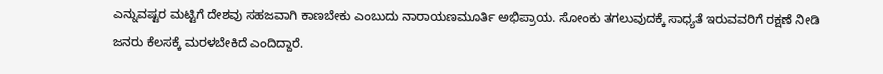ಎನ್ನುವಷ್ಟರ ಮಟ್ಟಿಗೆ ದೇಶವು ಸಹಜವಾಗಿ ಕಾಣಬೇಕು ಎಂಬುದು ನಾರಾಯಣಮೂರ್ತಿ ಅಭಿಪ್ರಾಯ. ಸೋಂಕು ತಗಲುವುದಕ್ಕೆ ಸಾಧ್ಯತೆ ಇರುವವರಿಗೆ ರಕ್ಷಣೆ ನೀಡಿ ಜನರು ಕೆಲಸಕ್ಕೆ ಮರಳಬೇಕಿದೆ ಎಂದಿದ್ದಾರೆ.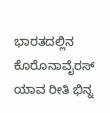ಭಾರತದಲ್ಲಿನ ಕೊರೊನಾವೈರಸ್ ಯಾವ ರೀತಿ ಭಿನ್ನ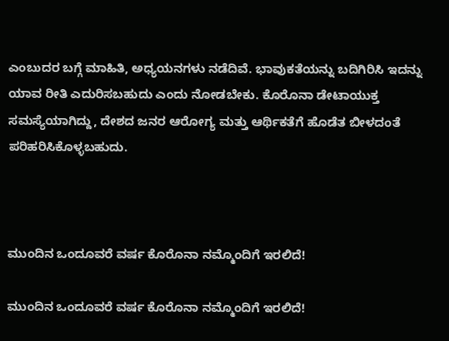ಎಂಬುದರ ಬಗ್ಗೆ ಮಾಹಿತಿ, ಅಧ್ಯಯನಗಳು ನಡೆದಿವೆ. ಭಾವುಕತೆಯನ್ನು ಬದಿಗಿರಿಸಿ ಇದನ್ನು ಯಾವ ರೀತಿ ಎದುರಿಸಬಹುದು ಎಂದು ನೋಡಬೇಕು. ಕೊರೊನಾ ಡೇಟಾಯುಕ್ತ ಸಮಸ್ಯೆಯಾಗಿದ್ದು, ದೇಶದ ಜನರ ಆರೋಗ್ಯ ಮತ್ತು ಆರ್ಥಿಕತೆಗೆ ಹೊಡೆತ ಬೀಳದಂತೆ ಪರಿಹರಿಸಿಕೊಳ್ಳಬಹುದು.



ಮುಂದಿನ ಒಂದೂವರೆ ವರ್ಷ ಕೊರೊನಾ ನಮ್ಮೊಂದಿಗೆ ಇರಲಿದೆ!

ಮುಂದಿನ ಒಂದೂವರೆ ವರ್ಷ ಕೊರೊನಾ ನಮ್ಮೊಂದಿಗೆ ಇರಲಿದೆ!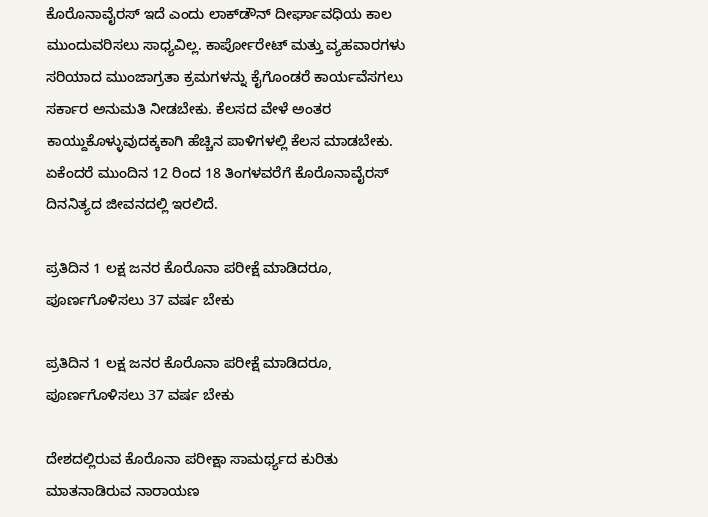ಕೊರೊನಾವೈರಸ್ ಇದೆ ಎಂದು ಲಾಕ್‌ಡೌನ್ ದೀರ್ಘಾವಧಿಯ ಕಾಲ ಮುಂದುವರಿಸಲು ಸಾಧ್ಯವಿಲ್ಲ. ಕಾರ್ಪೋರೇಟ್ ಮತ್ತು ವ್ಯಹವಾರಗಳು ಸರಿಯಾದ ಮುಂಜಾಗ್ರತಾ ಕ್ರಮಗಳನ್ನು ಕೈಗೊಂಡರೆ ಕಾರ್ಯವೆಸಗಲು ಸರ್ಕಾರ ಅನುಮತಿ ನೀಡಬೇಕು. ಕೆಲಸದ ವೇಳೆ ಅಂತರ ಕಾಯ್ದುಕೊಳ್ಳುವುದಕ್ಕಕಾಗಿ ಹೆಚ್ಚಿನ ಪಾಳಿಗಳಲ್ಲಿ ಕೆಲಸ ಮಾಡಬೇಕು. ಏಕೆಂದರೆ ಮುಂದಿನ 12 ರಿಂದ 18 ತಿಂಗಳವರೆಗೆ ಕೊರೊನಾವೈರಸ್ ದಿನನಿತ್ಯದ ಜೀವನದಲ್ಲಿ ಇರಲಿದೆ.

ಪ್ರತಿದಿನ 1 ಲಕ್ಷ ಜನರ ಕೊರೊನಾ ಪರೀಕ್ಷೆ ಮಾಡಿದರೂ, ಪೂರ್ಣಗೊಳಿಸಲು 37 ವರ್ಷ ಬೇಕು

ಪ್ರತಿದಿನ 1 ಲಕ್ಷ ಜನರ ಕೊರೊನಾ ಪರೀಕ್ಷೆ ಮಾಡಿದರೂ, ಪೂರ್ಣಗೊಳಿಸಲು 37 ವರ್ಷ ಬೇಕು

ದೇಶದಲ್ಲಿರುವ ಕೊರೊನಾ ಪರೀಕ್ಷಾ ಸಾಮರ್ಥ್ಯದ ಕುರಿತು ಮಾತನಾಡಿರುವ ನಾರಾಯಣ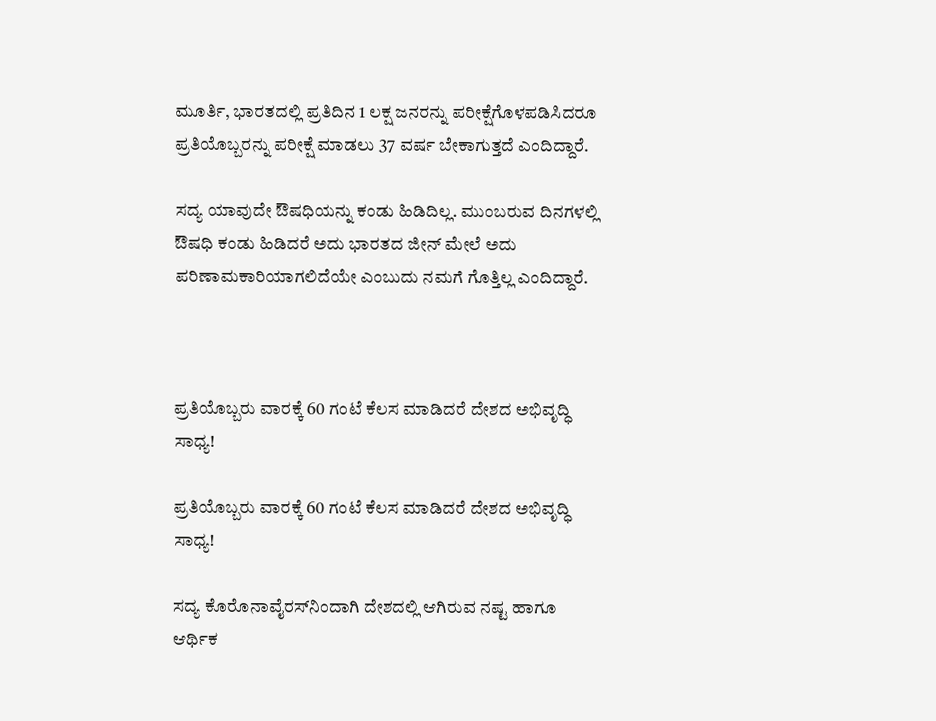ಮೂರ್ತಿ, ಭಾರತದಲ್ಲಿ ಪ್ರತಿದಿನ 1 ಲಕ್ಷ ಜನರನ್ನು ಪರೀಕ್ಷೆಗೊಳಪಡಿಸಿದರೂ ಪ್ರತಿಯೊಬ್ಬರನ್ನು ಪರೀಕ್ಷೆ ಮಾಡಲು 37 ವರ್ಷ ಬೇಕಾಗುತ್ತದೆ ಎಂದಿದ್ದಾರೆ.

ಸದ್ಯ ಯಾವುದೇ ಔಷಧಿಯನ್ನು ಕಂಡು ಹಿಡಿದಿಲ್ಲ. ಮುಂಬರುವ ದಿನಗಳಲ್ಲಿ ಔಷಧಿ ಕಂಡು ಹಿಡಿದರೆ ಅದು ಭಾರತದ ಜೀನ್‌ ಮೇಲೆ ಅದು ಪರಿಣಾಮಕಾರಿಯಾಗಲಿದೆಯೇ ಎಂಬುದು ನಮಗೆ ಗೊತ್ತಿಲ್ಲ ಎಂದಿದ್ದಾರೆ.



ಪ್ರತಿಯೊಬ್ಬರು ವಾರಕ್ಕೆ 60 ಗಂಟೆ ಕೆಲಸ ಮಾಡಿದರೆ ದೇಶದ ಅಭಿವೃದ್ಧಿ ಸಾಧ್ಯ!

ಪ್ರತಿಯೊಬ್ಬರು ವಾರಕ್ಕೆ 60 ಗಂಟೆ ಕೆಲಸ ಮಾಡಿದರೆ ದೇಶದ ಅಭಿವೃದ್ಧಿ ಸಾಧ್ಯ!

ಸದ್ಯ ಕೊರೊನಾವೈರಸ್‌ನಿಂದಾಗಿ ದೇಶದಲ್ಲಿ ಆಗಿರುವ ನಷ್ಟ ಹಾಗೂ ಆರ್ಥಿಕ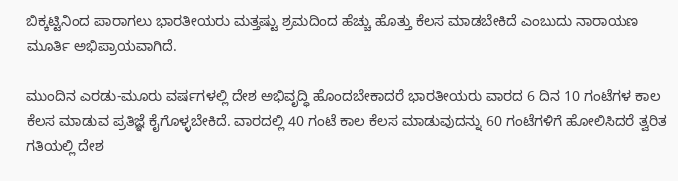ಬಿಕ್ಕಟ್ಟಿನಿಂದ ಪಾರಾಗಲು ಭಾರತೀಯರು ಮತ್ತಷ್ಟು ಶ್ರಮದಿಂದ ಹೆಚ್ಚು ಹೊತ್ತು ಕೆಲಸ ಮಾಡಬೇಕಿದೆ ಎಂಬುದು ನಾರಾಯಣ ಮೂರ್ತಿ ಅಭಿಪ್ರಾಯವಾಗಿದೆ.

ಮುಂದಿನ ಎರಡು-ಮೂರು ವರ್ಷಗಳಲ್ಲಿ ದೇಶ ಅಭಿವೃದ್ಧಿ ಹೊಂದಬೇಕಾದರೆ ಭಾರತೀಯರು ವಾರದ 6 ದಿನ 10 ಗಂಟೆಗಳ ಕಾಲ ಕೆಲಸ ಮಾಡುವ ಪ್ರತಿಜ್ಞೆ ಕೈಗೊಳ್ಳಬೇಕಿದೆ. ವಾರದಲ್ಲಿ 40 ಗಂಟೆ ಕಾಲ ಕೆಲಸ ಮಾಡುವುದನ್ನು 60 ಗಂಟೆಗಳಿಗೆ ಹೋಲಿಸಿದರೆ ತ್ವರಿತ ಗತಿಯಲ್ಲಿ ದೇಶ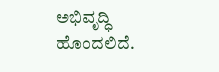ಅಭಿವೃದ್ಧಿ ಹೊಂದಲಿದೆ.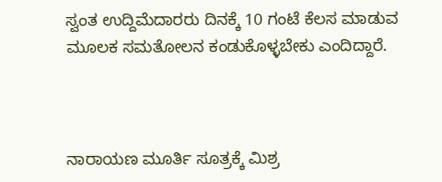ಸ್ವಂತ ಉದ್ದಿಮೆದಾರರು ದಿನಕ್ಕೆ 10 ಗಂಟೆ ಕೆಲಸ ಮಾಡುವ ಮೂಲಕ ಸಮತೋಲನ ಕಂಡುಕೊಳ್ಳಬೇಕು ಎಂದಿದ್ದಾರೆ.



ನಾರಾಯಣ ಮೂರ್ತಿ ಸೂತ್ರಕ್ಕೆ ಮಿಶ್ರ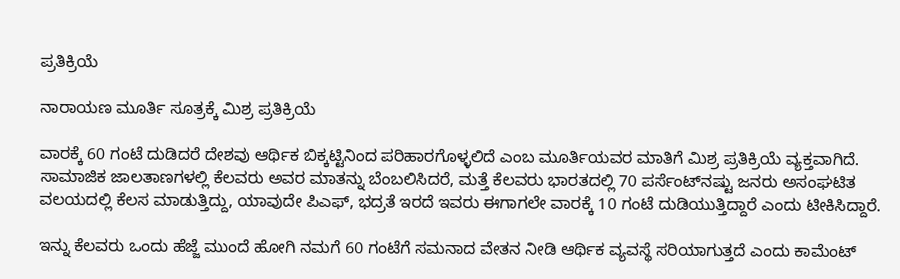ಪ್ರತಿಕ್ರಿಯೆ

ನಾರಾಯಣ ಮೂರ್ತಿ ಸೂತ್ರಕ್ಕೆ ಮಿಶ್ರ ಪ್ರತಿಕ್ರಿಯೆ

ವಾರಕ್ಕೆ 60 ಗಂಟೆ ದುಡಿದರೆ ದೇಶವು ಆರ್ಥಿಕ ಬಿಕ್ಕಟ್ಟಿನಿಂದ ಪರಿಹಾರಗೊಳ್ಳಲಿದೆ ಎಂಬ ಮೂರ್ತಿಯವರ ಮಾತಿಗೆ ಮಿಶ್ರ ಪ್ರತಿಕ್ರಿಯೆ ವ್ಯಕ್ತವಾಗಿದೆ. ಸಾಮಾಜಿಕ ಜಾಲತಾಣಗಳಲ್ಲಿ ಕೆಲವರು ಅವರ ಮಾತನ್ನು ಬೆಂಬಲಿಸಿದರೆ, ಮತ್ತೆ ಕೆಲವರು ಭಾರತದಲ್ಲಿ 70 ಪರ್ಸೆಂಟ್‌ನಷ್ಟು ಜನರು ಅಸಂಘಟಿತ ವಲಯದಲ್ಲಿ ಕೆಲಸ ಮಾಡುತ್ತಿದ್ದು, ಯಾವುದೇ ಪಿಎಫ್, ಭದ್ರತೆ ಇರದೆ ಇವರು ಈಗಾಗಲೇ ವಾರಕ್ಕೆ 10 ಗಂಟೆ ದುಡಿಯುತ್ತಿದ್ದಾರೆ ಎಂದು ಟೀಕಿಸಿದ್ದಾರೆ.

ಇನ್ನು ಕೆಲವರು ಒಂದು ಹೆಜ್ಜೆ ಮುಂದೆ ಹೋಗಿ ನಮಗೆ 60 ಗಂಟೆಗೆ ಸಮನಾದ ವೇತನ ನೀಡಿ ಆರ್ಥಿಕ ವ್ಯವಸ್ಥೆ ಸರಿಯಾಗುತ್ತದೆ ಎಂದು ಕಾಮೆಂಟ್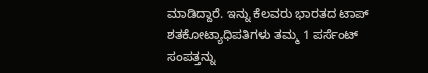ಮಾಡಿದ್ದಾರೆ. ಇನ್ನು ಕೆಲವರು ಭಾರತದ ಟಾಪ್ ಶತಕೋಟ್ಯಾಧಿಪತಿಗಳು ತಮ್ಮ 1 ಪರ್ಸೆಂಟ್ ಸಂಪತ್ತನ್ನು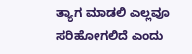ತ್ಯಾಗ ಮಾಡಲಿ ಎಲ್ಲವೂ ಸರಿಹೋಗಲಿದೆ ಎಂದು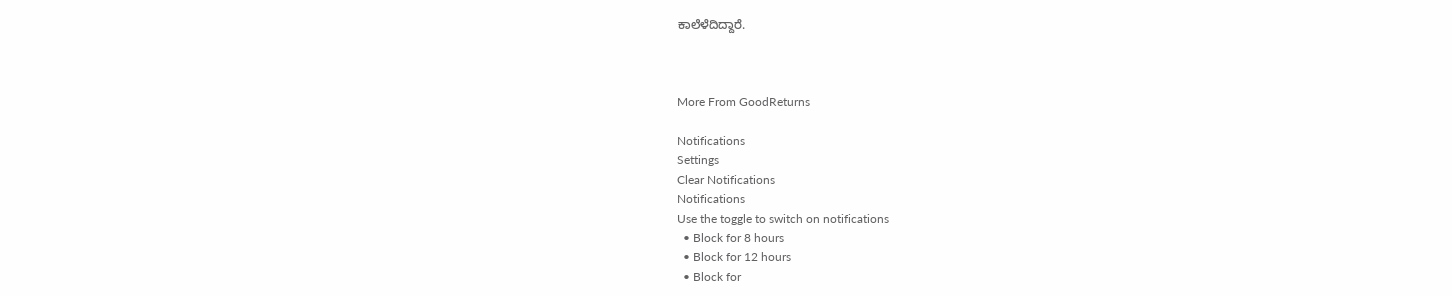ಕಾಲೆಳೆದಿದ್ದಾರೆ.



More From GoodReturns

Notifications
Settings
Clear Notifications
Notifications
Use the toggle to switch on notifications
  • Block for 8 hours
  • Block for 12 hours
  • Block for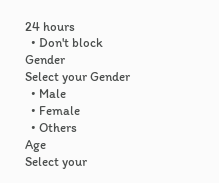24 hours
  • Don't block
Gender
Select your Gender
  • Male
  • Female
  • Others
Age
Select your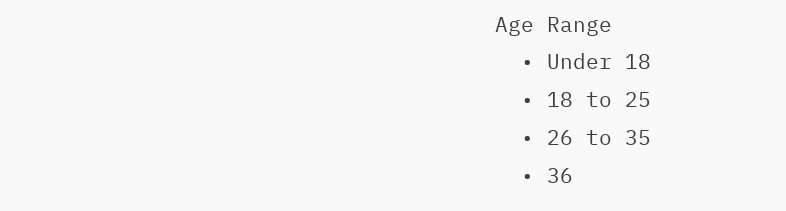Age Range
  • Under 18
  • 18 to 25
  • 26 to 35
  • 36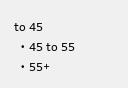to 45
  • 45 to 55
  • 55+